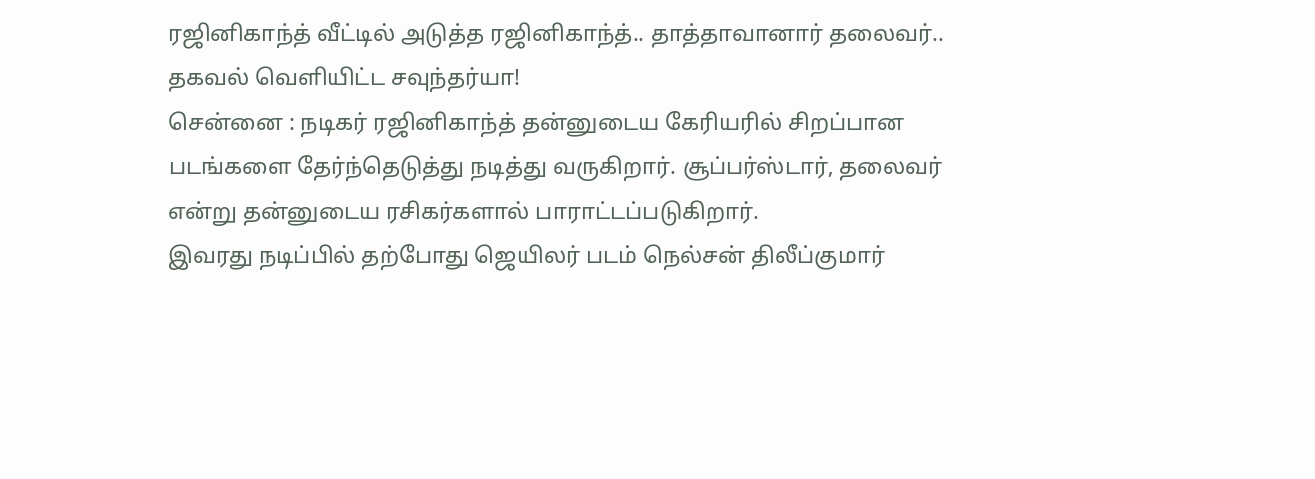ரஜினிகாந்த் வீட்டில் அடுத்த ரஜினிகாந்த்.. தாத்தாவானார் தலைவர்.. தகவல் வெளியிட்ட சவுந்தர்யா!
சென்னை : நடிகர் ரஜினிகாந்த் தன்னுடைய கேரியரில் சிறப்பான படங்களை தேர்ந்தெடுத்து நடித்து வருகிறார். சூப்பர்ஸ்டார், தலைவர் என்று தன்னுடைய ரசிகர்களால் பாராட்டப்படுகிறார்.
இவரது நடிப்பில் தற்போது ஜெயிலர் படம் நெல்சன் திலீப்குமார்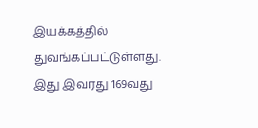இயக்கத்தில் துவங்கப்பட்டுள்ளது. இது இவரது 169வது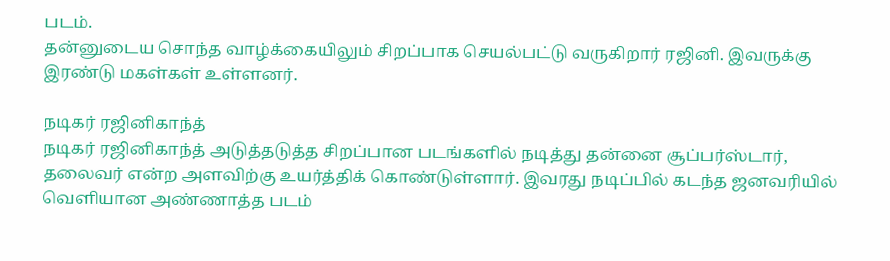படம்.
தன்னுடைய சொந்த வாழ்க்கையிலும் சிறப்பாக செயல்பட்டு வருகிறார் ரஜினி. இவருக்கு இரண்டு மகள்கள் உள்ளனர்.

நடிகர் ரஜினிகாந்த்
நடிகர் ரஜினிகாந்த் அடுத்தடுத்த சிறப்பான படங்களில் நடித்து தன்னை சூப்பர்ஸ்டார், தலைவர் என்ற அளவிற்கு உயர்த்திக் கொண்டுள்ளார். இவரது நடிப்பில் கடந்த ஜனவரியில் வெளியான அண்ணாத்த படம்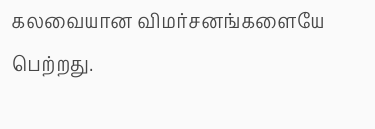கலவையான விமர்சனங்களையே பெற்றது.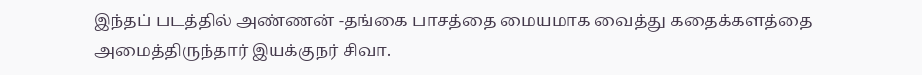இந்தப் படத்தில் அண்ணன் -தங்கை பாசத்தை மையமாக வைத்து கதைக்களத்தை அமைத்திருந்தார் இயக்குநர் சிவா.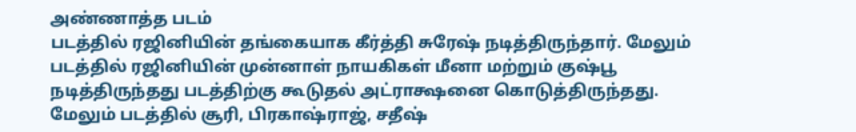அண்ணாத்த படம்
படத்தில் ரஜினியின் தங்கையாக கீர்த்தி சுரேஷ் நடித்திருந்தார். மேலும் படத்தில் ரஜினியின் முன்னாள் நாயகிகள் மீனா மற்றும் குஷ்பூ நடித்திருந்தது படத்திற்கு கூடுதல் அட்ராக்ஷனை கொடுத்திருந்தது. மேலும் படத்தில் சூரி, பிரகாஷ்ராஜ், சதீஷ்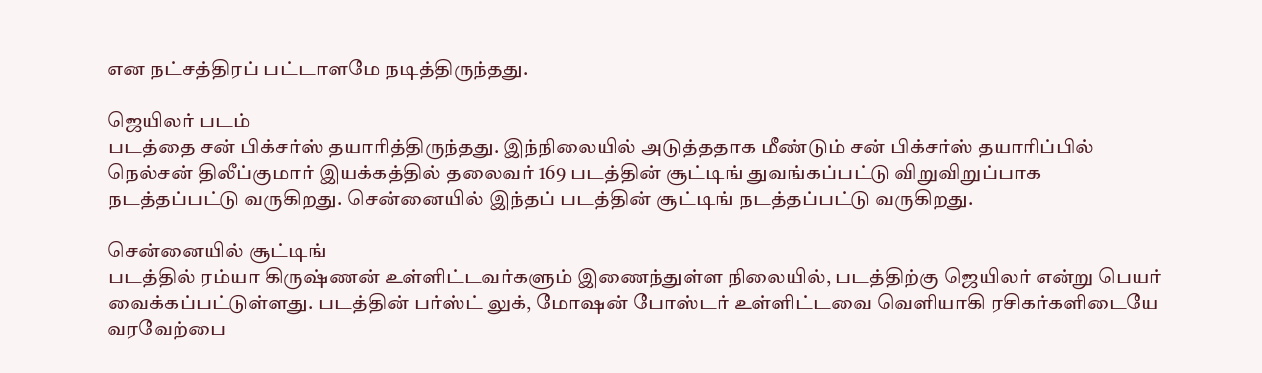என நட்சத்திரப் பட்டாளமே நடித்திருந்தது.

ஜெயிலர் படம்
படத்தை சன் பிக்சர்ஸ் தயாரித்திருந்தது. இந்நிலையில் அடுத்ததாக மீண்டும் சன் பிக்சர்ஸ் தயாரிப்பில் நெல்சன் திலீப்குமார் இயக்கத்தில் தலைவர் 169 படத்தின் சூட்டிங் துவங்கப்பட்டு விறுவிறுப்பாக நடத்தப்பட்டு வருகிறது. சென்னையில் இந்தப் படத்தின் சூட்டிங் நடத்தப்பட்டு வருகிறது.

சென்னையில் சூட்டிங்
படத்தில் ரம்யா கிருஷ்ணன் உள்ளிட்டவர்களும் இணைந்துள்ள நிலையில், படத்திற்கு ஜெயிலர் என்று பெயர் வைக்கப்பட்டுள்ளது. படத்தின் பர்ஸ்ட் லுக், மோஷன் போஸ்டர் உள்ளிட்டவை வெளியாகி ரசிகர்களிடையே வரவேற்பை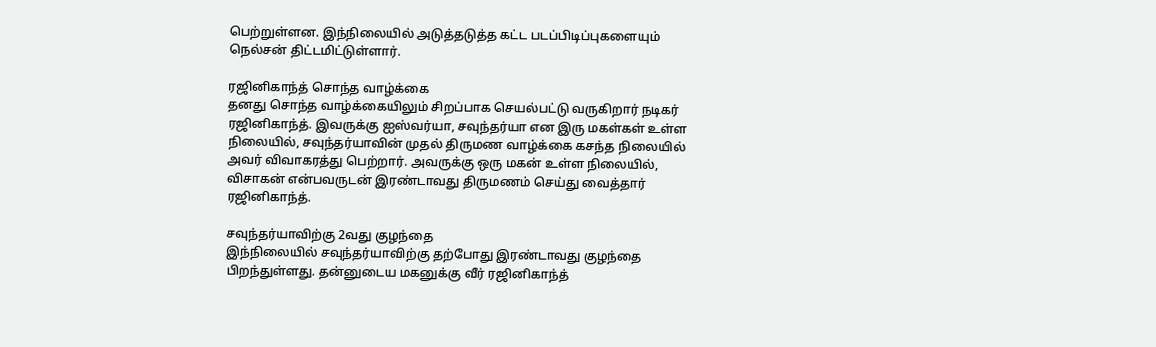பெற்றுள்ளன. இந்நிலையில் அடுத்தடுத்த கட்ட படப்பிடிப்புகளையும் நெல்சன் திட்டமிட்டுள்ளார்.

ரஜினிகாந்த் சொந்த வாழ்க்கை
தனது சொந்த வாழ்க்கையிலும் சிறப்பாக செயல்பட்டு வருகிறார் நடிகர் ரஜினிகாந்த். இவருக்கு ஐஸ்வர்யா, சவுந்தர்யா என இரு மகள்கள் உள்ள நிலையில், சவுந்தர்யாவின் முதல் திருமண வாழ்க்கை கசந்த நிலையில் அவர் விவாகரத்து பெற்றார். அவருக்கு ஒரு மகன் உள்ள நிலையில், விசாகன் என்பவருடன் இரண்டாவது திருமணம் செய்து வைத்தார் ரஜினிகாந்த்.

சவுந்தர்யாவிற்கு 2வது குழந்தை
இந்நிலையில் சவுந்தர்யாவிற்கு தற்போது இரண்டாவது குழந்தை பிறந்துள்ளது. தன்னுடைய மகனுக்கு வீர் ரஜினிகாந்த்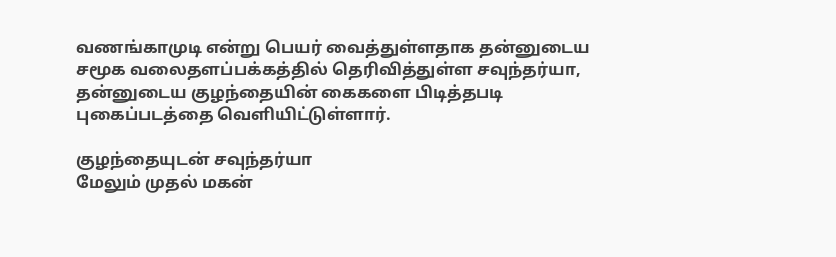வணங்காமுடி என்று பெயர் வைத்துள்ளதாக தன்னுடைய சமூக வலைதளப்பக்கத்தில் தெரிவித்துள்ள சவுந்தர்யா, தன்னுடைய குழந்தையின் கைகளை பிடித்தபடி புகைப்படத்தை வெளியிட்டுள்ளார்.

குழந்தையுடன் சவுந்தர்யா
மேலும் முதல் மகன்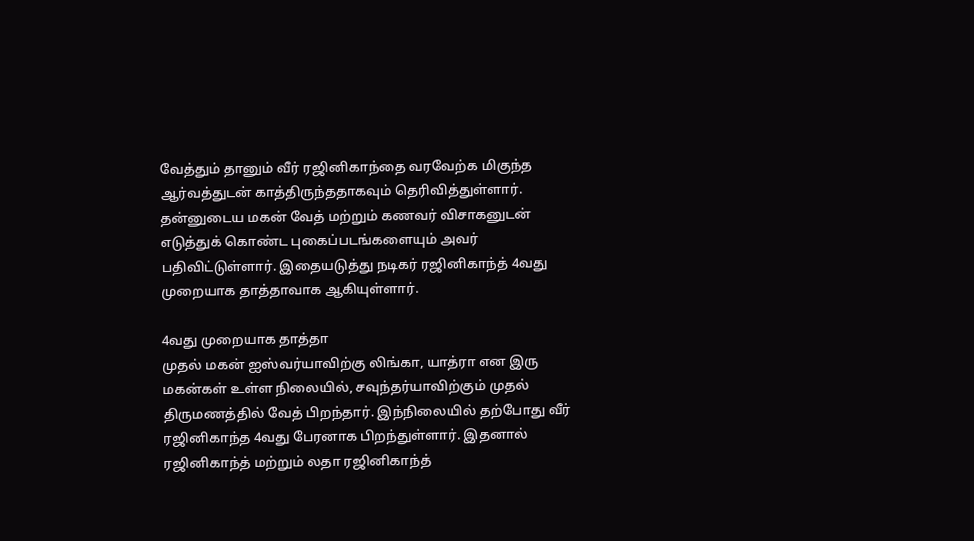வேத்தும் தானும் வீர் ரஜினிகாந்தை வரவேற்க மிகுந்த ஆர்வத்துடன் காத்திருந்ததாகவும் தெரிவித்துள்ளார். தன்னுடைய மகன் வேத் மற்றும் கணவர் விசாகனுடன் எடுத்துக் கொண்ட புகைப்படங்களையும் அவர் பதிவிட்டுள்ளார். இதையடுத்து நடிகர் ரஜினிகாந்த் 4வது முறையாக தாத்தாவாக ஆகியுள்ளார்.

4வது முறையாக தாத்தா
முதல் மகன் ஐஸ்வர்யாவிற்கு லிங்கா, யாத்ரா என இரு மகன்கள் உள்ள நிலையில், சவுந்தர்யாவிற்கும் முதல் திருமணத்தில் வேத் பிறந்தார். இந்நிலையில் தற்போது வீர் ரஜினிகாந்த 4வது பேரனாக பிறந்துள்ளார். இதனால் ரஜினிகாந்த் மற்றும் லதா ரஜினிகாந்த்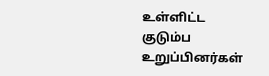உள்ளிட்ட குடும்ப உறுப்பினர்கள்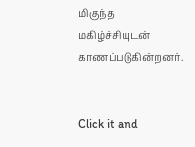மிகுந்த மகிழ்ச்சியுடன் காணப்படுகின்றனர்.


Click it and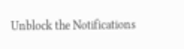Unblock the Notifications